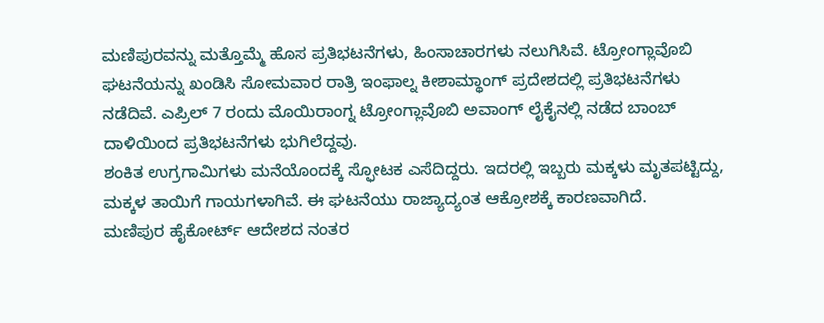ಮಣಿಪುರವನ್ನು ಮತ್ತೊಮ್ಮೆ ಹೊಸ ಪ್ರತಿಭಟನೆಗಳು, ಹಿಂಸಾಚಾರಗಳು ನಲುಗಿಸಿವೆ. ಟ್ರೋಂಗ್ಲಾವೊಬಿ ಘಟನೆಯನ್ನು ಖಂಡಿಸಿ ಸೋಮವಾರ ರಾತ್ರಿ ಇಂಫಾಲ್ನ ಕೀಶಾಮ್ಥಾಂಗ್ ಪ್ರದೇಶದಲ್ಲಿ ಪ್ರತಿಭಟನೆಗಳು ನಡೆದಿವೆ. ಎಪ್ರಿಲ್ 7 ರಂದು ಮೊಯಿರಾಂಗ್ನ ಟ್ರೋಂಗ್ಲಾವೊಬಿ ಅವಾಂಗ್ ಲೈಕೈನಲ್ಲಿ ನಡೆದ ಬಾಂಬ್ ದಾಳಿಯಿಂದ ಪ್ರತಿಭಟನೆಗಳು ಭುಗಿಲೆದ್ದವು.
ಶಂಕಿತ ಉಗ್ರಗಾಮಿಗಳು ಮನೆಯೊಂದಕ್ಕೆ ಸ್ಫೋಟಕ ಎಸೆದಿದ್ದರು. ಇದರಲ್ಲಿ ಇಬ್ಬರು ಮಕ್ಕಳು ಮೃತಪಟ್ಟಿದ್ದು, ಮಕ್ಕಳ ತಾಯಿಗೆ ಗಾಯಗಳಾಗಿವೆ. ಈ ಘಟನೆಯು ರಾಜ್ಯಾದ್ಯಂತ ಆಕ್ರೋಶಕ್ಕೆ ಕಾರಣವಾಗಿದೆ.
ಮಣಿಪುರ ಹೈಕೋರ್ಟ್ ಆದೇಶದ ನಂತರ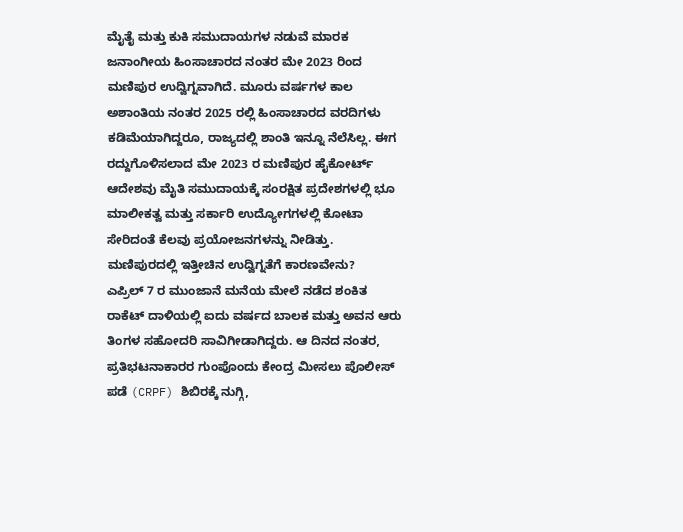ಮೈತೈ ಮತ್ತು ಕುಕಿ ಸಮುದಾಯಗಳ ನಡುವೆ ಮಾರಕ ಜನಾಂಗೀಯ ಹಿಂಸಾಚಾರದ ನಂತರ ಮೇ 2023 ರಿಂದ ಮಣಿಪುರ ಉದ್ವಿಗ್ನವಾಗಿದೆ. ಮೂರು ವರ್ಷಗಳ ಕಾಲ ಅಶಾಂತಿಯ ನಂತರ 2025 ರಲ್ಲಿ ಹಿಂಸಾಚಾರದ ವರದಿಗಳು ಕಡಿಮೆಯಾಗಿದ್ದರೂ, ರಾಜ್ಯದಲ್ಲಿ ಶಾಂತಿ ಇನ್ನೂ ನೆಲೆಸಿಲ್ಲ. ಈಗ ರದ್ದುಗೊಳಿಸಲಾದ ಮೇ 2023 ರ ಮಣಿಪುರ ಹೈಕೋರ್ಟ್ ಆದೇಶವು ಮೈತಿ ಸಮುದಾಯಕ್ಕೆ ಸಂರಕ್ಷಿತ ಪ್ರದೇಶಗಳಲ್ಲಿ ಭೂ ಮಾಲೀಕತ್ವ ಮತ್ತು ಸರ್ಕಾರಿ ಉದ್ಯೋಗಗಳಲ್ಲಿ ಕೋಟಾ ಸೇರಿದಂತೆ ಕೆಲವು ಪ್ರಯೋಜನಗಳನ್ನು ನೀಡಿತ್ತು.
ಮಣಿಪುರದಲ್ಲಿ ಇತ್ತೀಚಿನ ಉದ್ವಿಗ್ನತೆಗೆ ಕಾರಣವೇನು?
ಎಪ್ರಿಲ್ 7 ರ ಮುಂಜಾನೆ ಮನೆಯ ಮೇಲೆ ನಡೆದ ಶಂಕಿತ ರಾಕೆಟ್ ದಾಳಿಯಲ್ಲಿ ಐದು ವರ್ಷದ ಬಾಲಕ ಮತ್ತು ಅವನ ಆರು ತಿಂಗಳ ಸಹೋದರಿ ಸಾವಿಗೀಡಾಗಿದ್ದರು. ಆ ದಿನದ ನಂತರ, ಪ್ರತಿಭಟನಾಕಾರರ ಗುಂಪೊಂದು ಕೇಂದ್ರ ಮೀಸಲು ಪೊಲೀಸ್ ಪಡೆ (CRPF) ಶಿಬಿರಕ್ಕೆ ನುಗ್ಗಿ,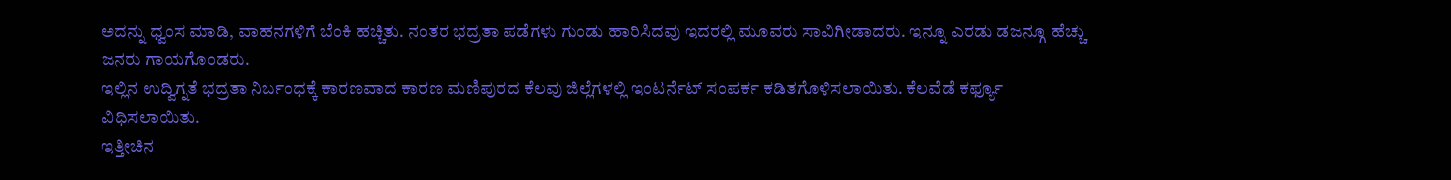ಅದನ್ನು ಧ್ವಂಸ ಮಾಡಿ, ವಾಹನಗಳಿಗೆ ಬೆಂಕಿ ಹಚ್ಚಿತು. ನಂತರ ಭದ್ರತಾ ಪಡೆಗಳು ಗುಂಡು ಹಾರಿಸಿದವು ಇದರಲ್ಲಿ ಮೂವರು ಸಾವಿಗೀಡಾದರು. ಇನ್ನೂ ಎರಡು ಡಜನ್ಗೂ ಹೆಚ್ಚು ಜನರು ಗಾಯಗೊಂಡರು.
ಇಲ್ಲಿನ ಉದ್ವಿಗ್ನತೆ ಭದ್ರತಾ ನಿರ್ಬಂಧಕ್ಕೆ ಕಾರಣವಾದ ಕಾರಣ ಮಣಿಪುರದ ಕೆಲವು ಜಿಲ್ಲೆಗಳಲ್ಲಿ ಇಂಟರ್ನೆಟ್ ಸಂಪರ್ಕ ಕಡಿತಗೊಳಿಸಲಾಯಿತು. ಕೆಲವೆಡೆ ಕರ್ಫ್ಯೂ ವಿಧಿಸಲಾಯಿತು.
ಇತ್ತೀಚಿನ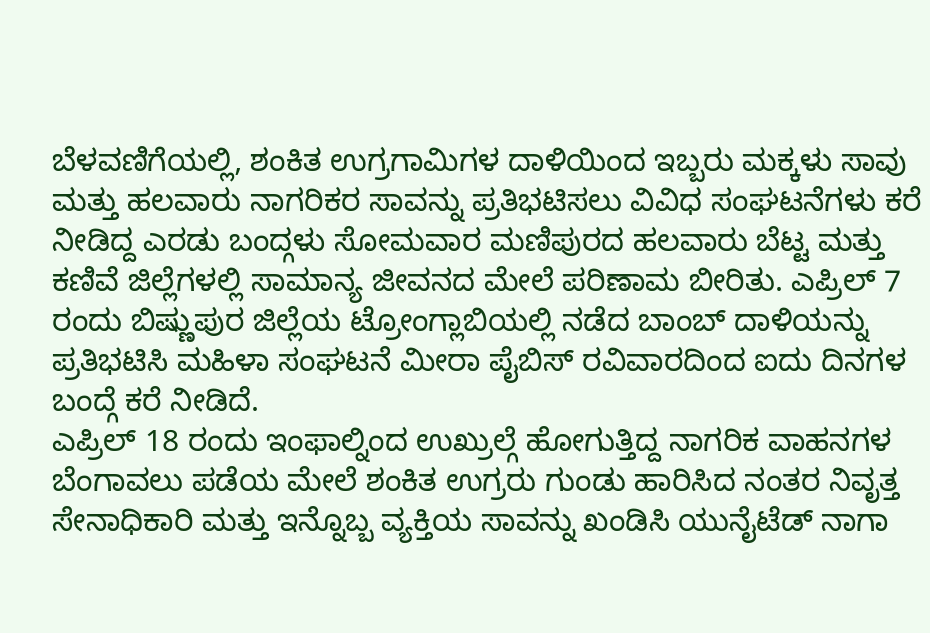ಬೆಳವಣಿಗೆಯಲ್ಲಿ, ಶಂಕಿತ ಉಗ್ರಗಾಮಿಗಳ ದಾಳಿಯಿಂದ ಇಬ್ಬರು ಮಕ್ಕಳು ಸಾವು ಮತ್ತು ಹಲವಾರು ನಾಗರಿಕರ ಸಾವನ್ನು ಪ್ರತಿಭಟಿಸಲು ವಿವಿಧ ಸಂಘಟನೆಗಳು ಕರೆ ನೀಡಿದ್ದ ಎರಡು ಬಂದ್ಗಳು ಸೋಮವಾರ ಮಣಿಪುರದ ಹಲವಾರು ಬೆಟ್ಟ ಮತ್ತು ಕಣಿವೆ ಜಿಲ್ಲೆಗಳಲ್ಲಿ ಸಾಮಾನ್ಯ ಜೀವನದ ಮೇಲೆ ಪರಿಣಾಮ ಬೀರಿತು. ಎಪ್ರಿಲ್ 7 ರಂದು ಬಿಷ್ಣುಪುರ ಜಿಲ್ಲೆಯ ಟ್ರೋಂಗ್ಲಾಬಿಯಲ್ಲಿ ನಡೆದ ಬಾಂಬ್ ದಾಳಿಯನ್ನು ಪ್ರತಿಭಟಿಸಿ ಮಹಿಳಾ ಸಂಘಟನೆ ಮೀರಾ ಪೈಬಿಸ್ ರವಿವಾರದಿಂದ ಐದು ದಿನಗಳ ಬಂದ್ಗೆ ಕರೆ ನೀಡಿದೆ.
ಎಪ್ರಿಲ್ 18 ರಂದು ಇಂಫಾಲ್ನಿಂದ ಉಖ್ರುಲ್ಗೆ ಹೋಗುತ್ತಿದ್ದ ನಾಗರಿಕ ವಾಹನಗಳ ಬೆಂಗಾವಲು ಪಡೆಯ ಮೇಲೆ ಶಂಕಿತ ಉಗ್ರರು ಗುಂಡು ಹಾರಿಸಿದ ನಂತರ ನಿವೃತ್ತ ಸೇನಾಧಿಕಾರಿ ಮತ್ತು ಇನ್ನೊಬ್ಬ ವ್ಯಕ್ತಿಯ ಸಾವನ್ನು ಖಂಡಿಸಿ ಯುನೈಟೆಡ್ ನಾಗಾ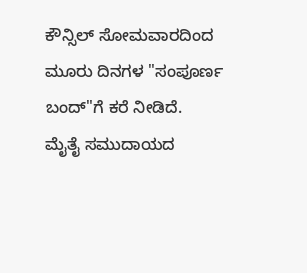ಕೌನ್ಸಿಲ್ ಸೋಮವಾರದಿಂದ ಮೂರು ದಿನಗಳ "ಸಂಪೂರ್ಣ ಬಂದ್"ಗೆ ಕರೆ ನೀಡಿದೆ.
ಮೈತೈ ಸಮುದಾಯದ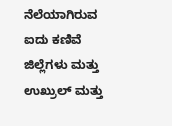ನೆಲೆಯಾಗಿರುವ ಐದು ಕಣಿವೆ ಜಿಲ್ಲೆಗಳು ಮತ್ತು ಉಖ್ರುಲ್ ಮತ್ತು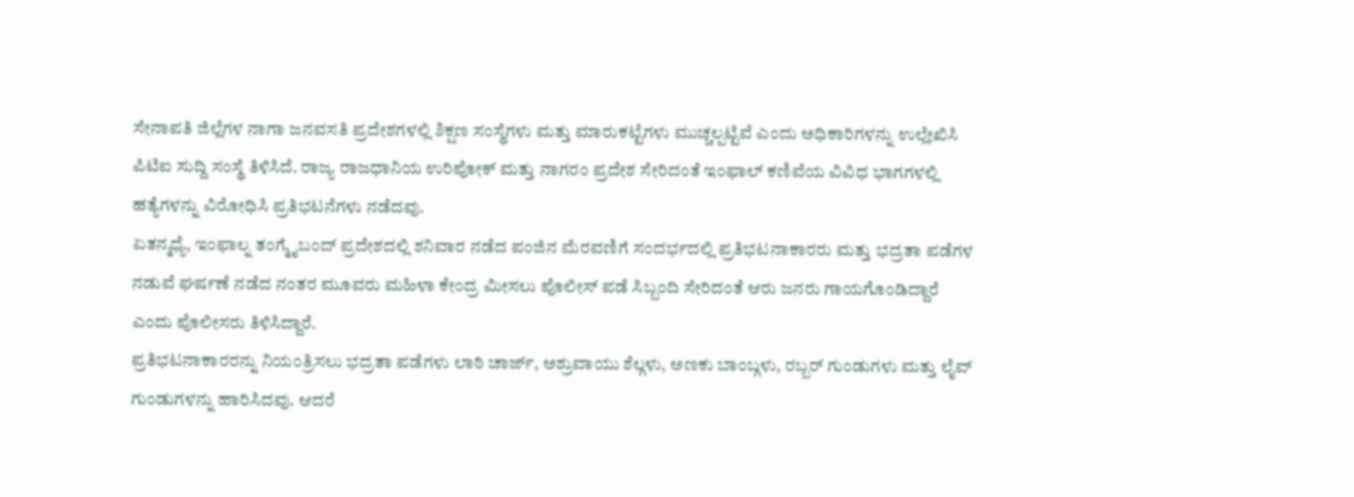ಸೇನಾಪತಿ ಜಿಲ್ಲೆಗಳ ನಾಗಾ ಜನವಸತಿ ಪ್ರದೇಶಗಳಲ್ಲಿ ಶಿಕ್ಷಣ ಸಂಸ್ಥೆಗಳು ಮತ್ತು ಮಾರುಕಟ್ಟೆಗಳು ಮುಚ್ಚಲ್ಪಟ್ಟಿವೆ ಎಂದು ಅಧಿಕಾರಿಗಳನ್ನು ಉಲ್ಲೇಖಿಸಿ ಪಿಟಿಐ ಸುದ್ದಿ ಸಂಸ್ಥೆ ತಿಳಿಸಿದೆ. ರಾಜ್ಯ ರಾಜಧಾನಿಯ ಉರಿಪೋಕ್ ಮತ್ತು ನಾಗರಂ ಪ್ರದೇಶ ಸೇರಿದಂತೆ ಇಂಫಾಲ್ ಕಣಿವೆಯ ವಿವಿಧ ಭಾಗಗಳಲ್ಲಿ ಹತ್ಯೆಗಳನ್ನು ವಿರೋಧಿಸಿ ಪ್ರತಿಭಟನೆಗಳು ನಡೆದವು.
ಏತನ್ಮಧ್ಯೆ, ಇಂಫಾಲ್ನ ತಂಗ್ಮೈಬಂದ್ ಪ್ರದೇಶದಲ್ಲಿ ಶನಿವಾರ ನಡೆದ ಪಂಜಿನ ಮೆರವಣಿಗೆ ಸಂದರ್ಭದಲ್ಲಿ ಪ್ರತಿಭಟನಾಕಾರರು ಮತ್ತು ಭದ್ರತಾ ಪಡೆಗಳ ನಡುವೆ ಘರ್ಷಣೆ ನಡೆದ ನಂತರ ಮೂವರು ಮಹಿಳಾ ಕೇಂದ್ರ ಮೀಸಲು ಪೊಲೀಸ್ ಪಡೆ ಸಿಬ್ಬಂದಿ ಸೇರಿದಂತೆ ಆರು ಜನರು ಗಾಯಗೊಂಡಿದ್ದಾರೆ ಎಂದು ಪೊಲೀಸರು ತಿಳಿಸಿದ್ದಾರೆ.
ಪ್ರತಿಭಟನಾಕಾರರನ್ನು ನಿಯಂತ್ರಿಸಲು ಭದ್ರತಾ ಪಡೆಗಳು ಲಾಠಿ ಚಾರ್ಜ್, ಅಶ್ರುವಾಯು ಶೆಲ್ಗಳು, ಅಣಕು ಬಾಂಬ್ಗಳು, ರಬ್ಬರ್ ಗುಂಡುಗಳು ಮತ್ತು ಲೈವ್ ಗುಂಡುಗಳನ್ನು ಹಾರಿಸಿದವು. ಆದರೆ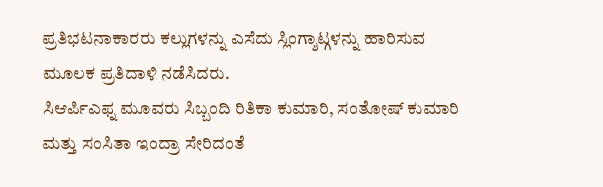ಪ್ರತಿಭಟನಾಕಾರರು ಕಲ್ಲುಗಳನ್ನು ಎಸೆದು ಸ್ಲಿಂಗ್ಶಾಟ್ಗಳನ್ನು ಹಾರಿಸುವ ಮೂಲಕ ಪ್ರತಿದಾಳಿ ನಡೆಸಿದರು.
ಸಿಆರ್ಪಿಎಫ್ನ ಮೂವರು ಸಿಬ್ಬಂದಿ ರಿತಿಕಾ ಕುಮಾರಿ, ಸಂತೋಷ್ ಕುಮಾರಿ ಮತ್ತು ಸಂಸಿತಾ ಇಂದ್ರಾ ಸೇರಿದಂತೆ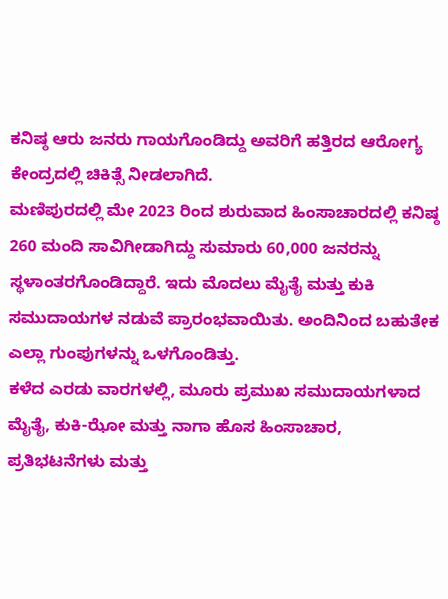ಕನಿಷ್ಠ ಆರು ಜನರು ಗಾಯಗೊಂಡಿದ್ದು ಅವರಿಗೆ ಹತ್ತಿರದ ಆರೋಗ್ಯ ಕೇಂದ್ರದಲ್ಲಿ ಚಿಕಿತ್ಸೆ ನೀಡಲಾಗಿದೆ.
ಮಣಿಪುರದಲ್ಲಿ ಮೇ 2023 ರಿಂದ ಶುರುವಾದ ಹಿಂಸಾಚಾರದಲ್ಲಿ ಕನಿಷ್ಠ 260 ಮಂದಿ ಸಾವಿಗೀಡಾಗಿದ್ದು ಸುಮಾರು 60,000 ಜನರನ್ನು ಸ್ಥಳಾಂತರಗೊಂಡಿದ್ದಾರೆ. ಇದು ಮೊದಲು ಮೈತೈ ಮತ್ತು ಕುಕಿ ಸಮುದಾಯಗಳ ನಡುವೆ ಪ್ರಾರಂಭವಾಯಿತು. ಅಂದಿನಿಂದ ಬಹುತೇಕ ಎಲ್ಲಾ ಗುಂಪುಗಳನ್ನು ಒಳಗೊಂಡಿತ್ತು.
ಕಳೆದ ಎರಡು ವಾರಗಳಲ್ಲಿ, ಮೂರು ಪ್ರಮುಖ ಸಮುದಾಯಗಳಾದ ಮೈತೈ, ಕುಕಿ-ಝೋ ಮತ್ತು ನಾಗಾ ಹೊಸ ಹಿಂಸಾಚಾರ, ಪ್ರತಿಭಟನೆಗಳು ಮತ್ತು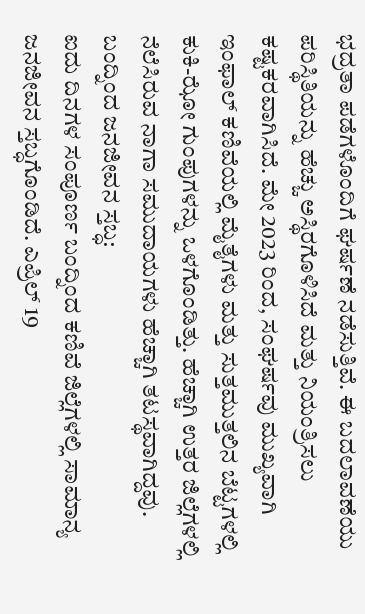ಭದ್ರತಾ ಪಡೆಗಳೊಂದಿಗೆ ಘರ್ಷಣೆ ನಡೆಸುತ್ತಿವೆ. ಈ ಬದಲಾವಣೆಯು ಪರಿಸ್ಥಿತಿಯನ್ನು ಹೆಚ್ಚು ಅಸ್ಥಿರಗೊಳಿಸಿದೆ ಮತ್ತು ನಿಯಂತ್ರಿಸಲು ಕಷ್ಟಕರವಾಗಿಸಿದೆ. ಮೇ 2023 ರಿಂದ, ಸಂಘರ್ಷವು ಮುಖ್ಯವಾಗಿ ಇಂಫಾಲ್ ಕಣಿವೆಯಲ್ಲಿ ಮೈತೈಗಳು ಮತ್ತು ಸುತ್ತಮುತ್ತಲಿನ ಬೆಟ್ಟಗಳಲ್ಲಿ ಕುಕಿ-ಝೋ ಗುಂಪುಗಳನ್ನು ಒಳಗೊಂಡಿತ್ತು. ಹೆಚ್ಚಾಗಿ ಉತ್ತರ ಜಿಲ್ಲೆಗಳಲ್ಲಿ ನೆಲೆಸಿರುವ ನಾಗಾ ಸಮುದಾಯಗಳು ಹೆಚ್ಚಾಗಿ ತಟಸ್ಥವಾಗಿದ್ದವು.
ಬಂದ್ನಿಂದ ಜನಜೀವನ ಸ್ತಬ್ಧ:
ಐದು ದಿನಗಳ ಸಂಪೂರ್ಣ ಬಂದ್ನಿಂದ ಕಣಿವೆ ಜಿಲ್ಲೆಗಳಲ್ಲಿ ಸಾಮಾನ್ಯ ಜನಜೀವನ ಸ್ತಬ್ಧಗೊಂಡಿದೆ. ಎಪ್ರಿಲ್ 19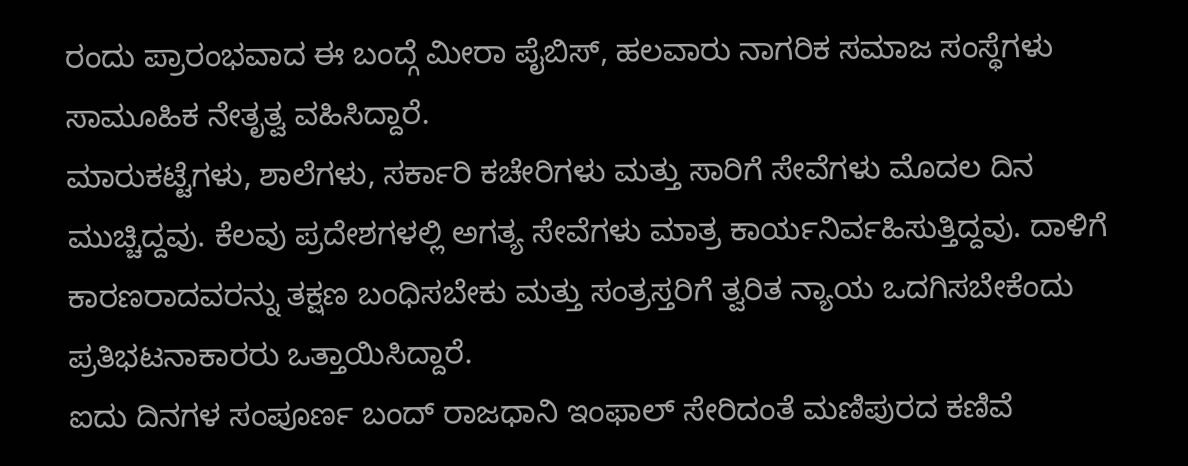ರಂದು ಪ್ರಾರಂಭವಾದ ಈ ಬಂದ್ಗೆ ಮೀರಾ ಪೈಬಿಸ್, ಹಲವಾರು ನಾಗರಿಕ ಸಮಾಜ ಸಂಸ್ಥೆಗಳು ಸಾಮೂಹಿಕ ನೇತೃತ್ವ ವಹಿಸಿದ್ದಾರೆ.
ಮಾರುಕಟ್ಟೆಗಳು, ಶಾಲೆಗಳು, ಸರ್ಕಾರಿ ಕಚೇರಿಗಳು ಮತ್ತು ಸಾರಿಗೆ ಸೇವೆಗಳು ಮೊದಲ ದಿನ ಮುಚ್ಚಿದ್ದವು. ಕೆಲವು ಪ್ರದೇಶಗಳಲ್ಲಿ ಅಗತ್ಯ ಸೇವೆಗಳು ಮಾತ್ರ ಕಾರ್ಯನಿರ್ವಹಿಸುತ್ತಿದ್ದವು. ದಾಳಿಗೆ ಕಾರಣರಾದವರನ್ನು ತಕ್ಷಣ ಬಂಧಿಸಬೇಕು ಮತ್ತು ಸಂತ್ರಸ್ತರಿಗೆ ತ್ವರಿತ ನ್ಯಾಯ ಒದಗಿಸಬೇಕೆಂದು ಪ್ರತಿಭಟನಾಕಾರರು ಒತ್ತಾಯಿಸಿದ್ದಾರೆ.
ಐದು ದಿನಗಳ ಸಂಪೂರ್ಣ ಬಂದ್ ರಾಜಧಾನಿ ಇಂಫಾಲ್ ಸೇರಿದಂತೆ ಮಣಿಪುರದ ಕಣಿವೆ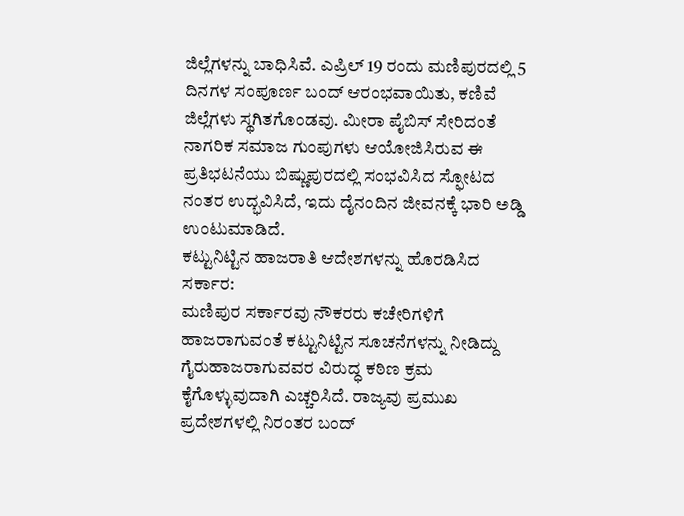ಜಿಲ್ಲೆಗಳನ್ನು ಬಾಧಿಸಿವೆ. ಎಪ್ರಿಲ್ 19 ರಂದು ಮಣಿಪುರದಲ್ಲಿ 5 ದಿನಗಳ ಸಂಪೂರ್ಣ ಬಂದ್ ಆರಂಭವಾಯಿತು, ಕಣಿವೆ ಜಿಲ್ಲೆಗಳು ಸ್ಥಗಿತಗೊಂಡವು. ಮೀರಾ ಪೈಬಿಸ್ ಸೇರಿದಂತೆ ನಾಗರಿಕ ಸಮಾಜ ಗುಂಪುಗಳು ಆಯೋಜಿಸಿರುವ ಈ ಪ್ರತಿಭಟನೆಯು ಬಿಷ್ಣುಪುರದಲ್ಲಿ ಸಂಭವಿಸಿದ ಸ್ಫೋಟದ ನಂತರ ಉದ್ಭವಿಸಿದೆ, ಇದು ದೈನಂದಿನ ಜೀವನಕ್ಕೆ ಭಾರಿ ಅಡ್ಡಿ ಉಂಟುಮಾಡಿದೆ.
ಕಟ್ಟುನಿಟ್ಟಿನ ಹಾಜರಾತಿ ಆದೇಶಗಳನ್ನು ಹೊರಡಿಸಿದ ಸರ್ಕಾರ:
ಮಣಿಪುರ ಸರ್ಕಾರವು ನೌಕರರು ಕಚೇರಿಗಳಿಗೆ ಹಾಜರಾಗುವಂತೆ ಕಟ್ಟುನಿಟ್ಟಿನ ಸೂಚನೆಗಳನ್ನು ನೀಡಿದ್ದು ಗೈರುಹಾಜರಾಗುವವರ ವಿರುದ್ಧ ಕಠಿಣ ಕ್ರಮ ಕೈಗೊಳ್ಳುವುದಾಗಿ ಎಚ್ಚರಿಸಿದೆ. ರಾಜ್ಯವು ಪ್ರಮುಖ ಪ್ರದೇಶಗಳಲ್ಲಿ ನಿರಂತರ ಬಂದ್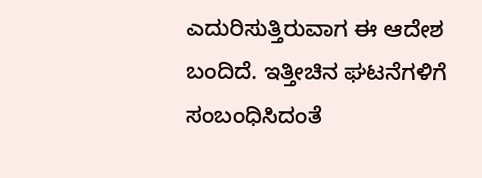ಎದುರಿಸುತ್ತಿರುವಾಗ ಈ ಆದೇಶ ಬಂದಿದೆ. ಇತ್ತೀಚಿನ ಘಟನೆಗಳಿಗೆ ಸಂಬಂಧಿಸಿದಂತೆ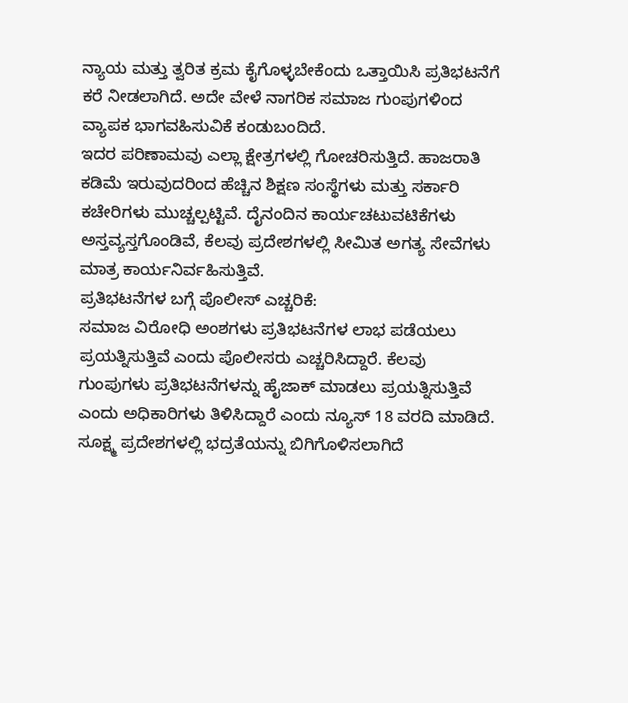ನ್ಯಾಯ ಮತ್ತು ತ್ವರಿತ ಕ್ರಮ ಕೈಗೊಳ್ಳಬೇಕೆಂದು ಒತ್ತಾಯಿಸಿ ಪ್ರತಿಭಟನೆಗೆ ಕರೆ ನೀಡಲಾಗಿದೆ. ಅದೇ ವೇಳೆ ನಾಗರಿಕ ಸಮಾಜ ಗುಂಪುಗಳಿಂದ ವ್ಯಾಪಕ ಭಾಗವಹಿಸುವಿಕೆ ಕಂಡುಬಂದಿದೆ.
ಇದರ ಪರಿಣಾಮವು ಎಲ್ಲಾ ಕ್ಷೇತ್ರಗಳಲ್ಲಿ ಗೋಚರಿಸುತ್ತಿದೆ. ಹಾಜರಾತಿ ಕಡಿಮೆ ಇರುವುದರಿಂದ ಹೆಚ್ಚಿನ ಶಿಕ್ಷಣ ಸಂಸ್ಥೆಗಳು ಮತ್ತು ಸರ್ಕಾರಿ ಕಚೇರಿಗಳು ಮುಚ್ಚಲ್ಪಟ್ಟಿವೆ. ದೈನಂದಿನ ಕಾರ್ಯಚಟುವಟಿಕೆಗಳು ಅಸ್ತವ್ಯಸ್ತಗೊಂಡಿವೆ, ಕೆಲವು ಪ್ರದೇಶಗಳಲ್ಲಿ ಸೀಮಿತ ಅಗತ್ಯ ಸೇವೆಗಳು ಮಾತ್ರ ಕಾರ್ಯನಿರ್ವಹಿಸುತ್ತಿವೆ.
ಪ್ರತಿಭಟನೆಗಳ ಬಗ್ಗೆ ಪೊಲೀಸ್ ಎಚ್ಚರಿಕೆ:
ಸಮಾಜ ವಿರೋಧಿ ಅಂಶಗಳು ಪ್ರತಿಭಟನೆಗಳ ಲಾಭ ಪಡೆಯಲು ಪ್ರಯತ್ನಿಸುತ್ತಿವೆ ಎಂದು ಪೊಲೀಸರು ಎಚ್ಚರಿಸಿದ್ದಾರೆ. ಕೆಲವು ಗುಂಪುಗಳು ಪ್ರತಿಭಟನೆಗಳನ್ನು ಹೈಜಾಕ್ ಮಾಡಲು ಪ್ರಯತ್ನಿಸುತ್ತಿವೆ ಎಂದು ಅಧಿಕಾರಿಗಳು ತಿಳಿಸಿದ್ದಾರೆ ಎಂದು ನ್ಯೂಸ್ 18 ವರದಿ ಮಾಡಿದೆ.
ಸೂಕ್ಷ್ಮ ಪ್ರದೇಶಗಳಲ್ಲಿ ಭದ್ರತೆಯನ್ನು ಬಿಗಿಗೊಳಿಸಲಾಗಿದೆ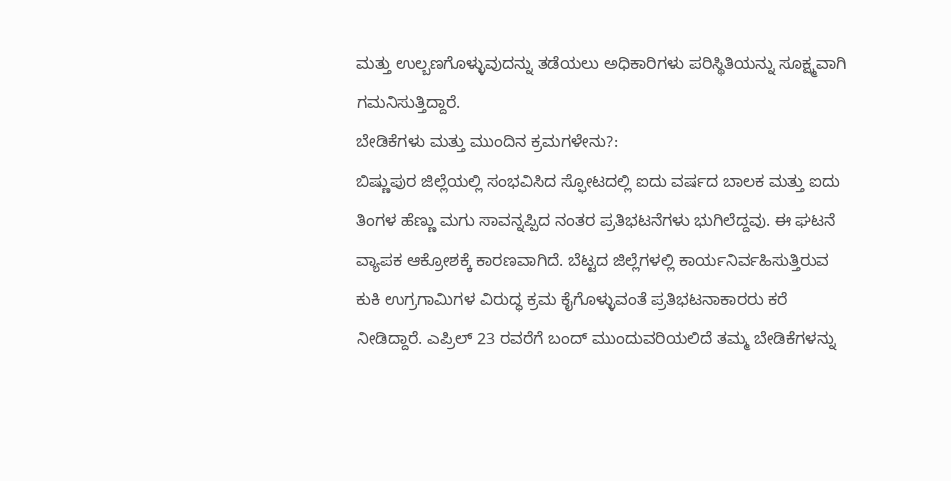ಮತ್ತು ಉಲ್ಬಣಗೊಳ್ಳುವುದನ್ನು ತಡೆಯಲು ಅಧಿಕಾರಿಗಳು ಪರಿಸ್ಥಿತಿಯನ್ನು ಸೂಕ್ಷ್ಮವಾಗಿ ಗಮನಿಸುತ್ತಿದ್ದಾರೆ.
ಬೇಡಿಕೆಗಳು ಮತ್ತು ಮುಂದಿನ ಕ್ರಮಗಳೇನು?:
ಬಿಷ್ಣುಪುರ ಜಿಲ್ಲೆಯಲ್ಲಿ ಸಂಭವಿಸಿದ ಸ್ಫೋಟದಲ್ಲಿ ಐದು ವರ್ಷದ ಬಾಲಕ ಮತ್ತು ಐದು ತಿಂಗಳ ಹೆಣ್ಣು ಮಗು ಸಾವನ್ನಪ್ಪಿದ ನಂತರ ಪ್ರತಿಭಟನೆಗಳು ಭುಗಿಲೆದ್ದವು. ಈ ಘಟನೆ ವ್ಯಾಪಕ ಆಕ್ರೋಶಕ್ಕೆ ಕಾರಣವಾಗಿದೆ. ಬೆಟ್ಟದ ಜಿಲ್ಲೆಗಳಲ್ಲಿ ಕಾರ್ಯನಿರ್ವಹಿಸುತ್ತಿರುವ ಕುಕಿ ಉಗ್ರಗಾಮಿಗಳ ವಿರುದ್ಧ ಕ್ರಮ ಕೈಗೊಳ್ಳುವಂತೆ ಪ್ರತಿಭಟನಾಕಾರರು ಕರೆ ನೀಡಿದ್ದಾರೆ. ಎಪ್ರಿಲ್ 23 ರವರೆಗೆ ಬಂದ್ ಮುಂದುವರಿಯಲಿದೆ ತಮ್ಮ ಬೇಡಿಕೆಗಳನ್ನು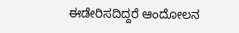ಈಡೇರಿಸದಿದ್ದರೆ ಆಂದೋಲನ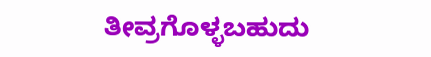ತೀವ್ರಗೊಳ್ಳಬಹುದು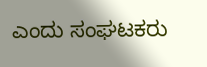ಎಂದು ಸಂಘಟಕರು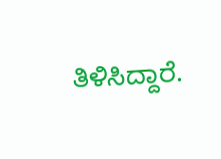ತಿಳಿಸಿದ್ದಾರೆ.